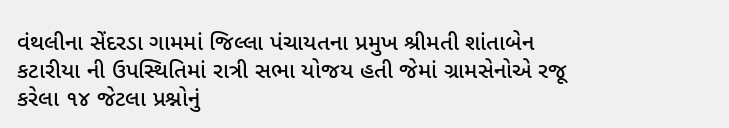વંથલીના સેંદરડા ગામમાં જિલ્લા પંચાયતના પ્રમુખ શ્રીમતી શાંતાબેન કટારીયા ની ઉપસ્થિતિમાં રાત્રી સભા યોજય હતી જેમાં ગ્રામસેનોએ રજૂ કરેલા ૧૪ જેટલા પ્રશ્નોનું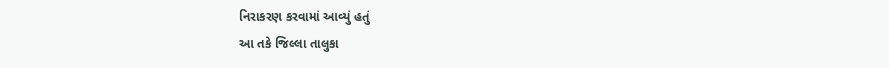નિરાકરણ કરવામાં આવ્યું હતું
આ તકે જિલ્લા તાલુકા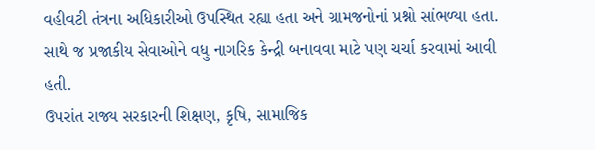વહીવટી તંત્રના અધિકારીઓ ઉપસ્થિત રહ્યા હતા અને ગ્રામજનોનાં પ્રશ્નો સાંભળ્યા હતા. સાથે જ પ્રજાકીય સેવાઓને વધુ નાગરિક કેન્દ્રી બનાવવા માટે પણ ચર્ચા કરવામાં આવી હતી.
ઉપરાંત રાજ્ય સરકારની શિક્ષણ, કૃષિ, સામાજિક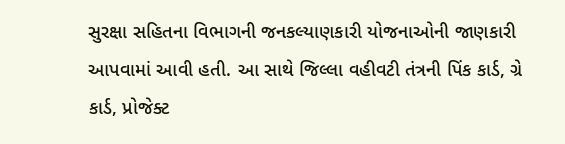સુરક્ષા સહિતના વિભાગની જનકલ્યાણકારી યોજનાઓની જાણકારી આપવામાં આવી હતી. આ સાથે જિલ્લા વહીવટી તંત્રની પિંક કાર્ડ, ગ્રે કાર્ડ, પ્રોજેક્ટ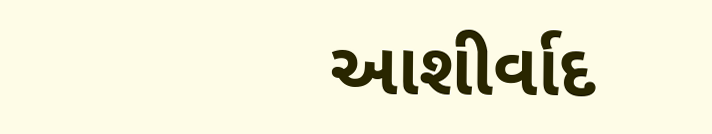આશીર્વાદ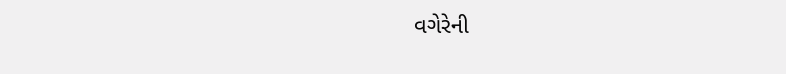વગેરેની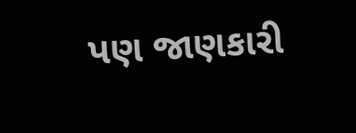પણ જાણકારી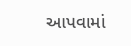આપવામાં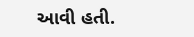આવી હતી.